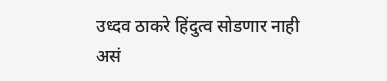उध्दव ठाकरे हिंदुत्व सोडणार नाही असं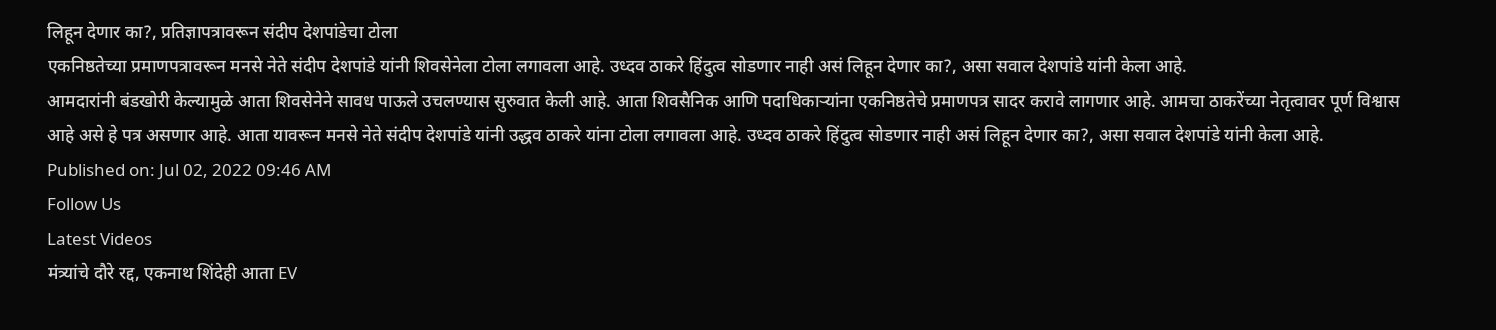लिहून देणार का?, प्रतिज्ञापत्रावरून संदीप देशपांडेचा टोला
एकनिष्ठतेच्या प्रमाणपत्रावरून मनसे नेते संदीप देशपांडे यांनी शिवसेनेला टोला लगावला आहे. उध्दव ठाकरे हिंदुत्व सोडणार नाही असं लिहून देणार का?, असा सवाल देशपांडे यांनी केला आहे.
आमदारांनी बंडखोरी केल्यामुळे आता शिवसेनेने सावध पाऊले उचलण्यास सुरुवात केली आहे. आता शिवसैनिक आणि पदाधिकाऱ्यांना एकनिष्ठतेचे प्रमाणपत्र सादर करावे लागणार आहे. आमचा ठाकरेंच्या नेतृत्वावर पूर्ण विश्वास आहे असे हे पत्र असणार आहे. आता यावरून मनसे नेते संदीप देशपांडे यांनी उद्धव ठाकरे यांना टोला लगावला आहे. उध्दव ठाकरे हिंदुत्व सोडणार नाही असं लिहून देणार का?, असा सवाल देशपांडे यांनी केला आहे.
Published on: Jul 02, 2022 09:46 AM
Follow Us
Latest Videos
मंत्र्यांचे दौरे रद्द, एकनाथ शिंदेही आता EV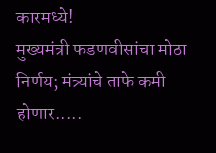कारमध्ये!
मुख्यमंत्री फडणवीसांचा मोठा निर्णय; मंत्र्यांचे ताफे कमी होणार.....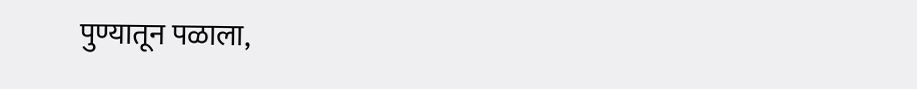पुण्यातून पळाला,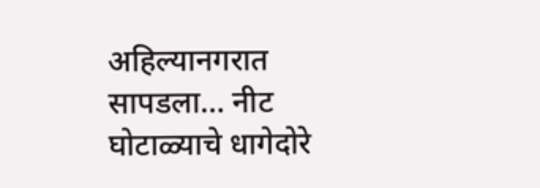अहिल्यानगरात सापडला… नीट घोटाळ्याचे धागेदोरे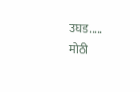उघड.....
मोठी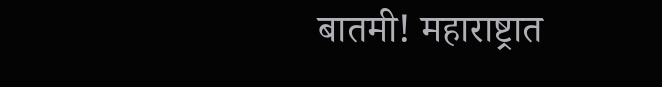बातमी! महाराष्ट्रात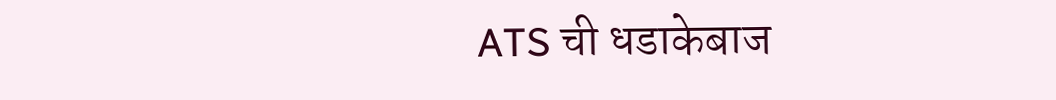ATS ची धडाकेबाज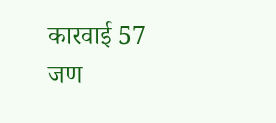कारवाई 57 जण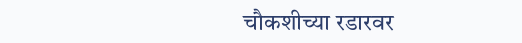चौकशीच्या रडारवर